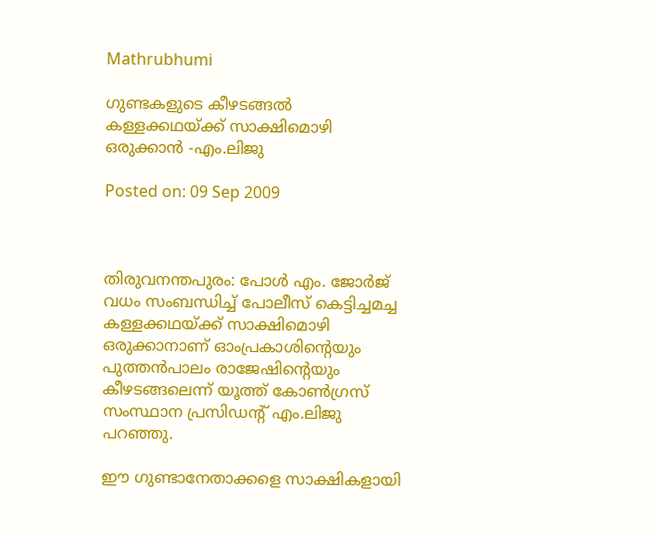Mathrubhumi

ഗുണ്ടകളുടെ കീഴടങ്ങല്‍ കള്ളക്കഥയ്ക്ക് സാക്ഷിമൊഴി ഒരുക്കാന്‍ -എം.ലിജു

Posted on: 09 Sep 2009



തിരുവനന്തപുരം: പോള്‍ എം. ജോര്‍ജ് വധം സംബന്ധിച്ച് പോലീസ് കെട്ടിച്ചമച്ച കള്ളക്കഥയ്ക്ക് സാക്ഷിമൊഴി ഒരുക്കാനാണ് ഓംപ്രകാശിന്റെയും പുത്തന്‍പാലം രാജേഷിന്റെയും കീഴടങ്ങലെന്ന് യൂത്ത് കോണ്‍ഗ്രസ് സംസ്ഥാന പ്രസിഡന്റ് എം.ലിജു പറഞ്ഞു.

ഈ ഗുണ്ടാനേതാക്കളെ സാക്ഷികളായി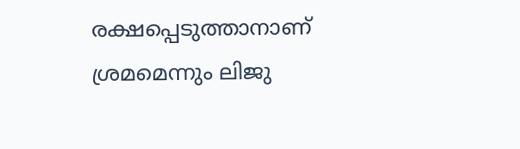രക്ഷപ്പെടുത്താനാണ് ശ്രമമെന്നും ലിജു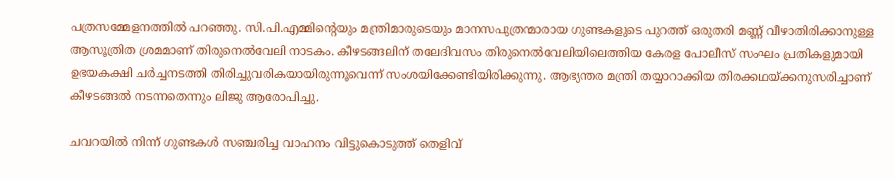പത്രസമ്മേളനത്തില്‍ പറഞ്ഞു. സി.പി.എമ്മിന്റെയും മന്ത്രിമാരുടെയും മാനസപുത്രന്മാരായ ഗുണ്ടകളുടെ പുറത്ത് ഒരുതരി മണ്ണ് വീഴാതിരിക്കാനുള്ള ആസൂത്രിത ശ്രമമാണ് തിരുനെല്‍വേലി നാടകം. കീഴടങ്ങലിന് തലേദിവസം തിരുനെല്‍വേലിയിലെത്തിയ കേരള പോലീസ് സംഘം പ്രതികളുമായി ഉഭയകക്ഷി ചര്‍ച്ചനടത്തി തിരിച്ചുവരികയായിരുന്നൂവെന്ന് സംശയിക്കേണ്ടിയിരിക്കുന്നു. ആഭ്യന്തര മന്ത്രി തയ്യാറാക്കിയ തിരക്കഥയ്ക്കനുസരിച്ചാണ് കീഴടങ്ങല്‍ നടന്നതെന്നും ലിജു ആരോപിച്ചു.

ചവറയില്‍ നിന്ന് ഗുണ്ടകള്‍ സഞ്ചരിച്ച വാഹനം വിട്ടുകൊടുത്ത് തെളിവ്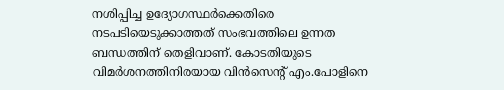നശിപ്പിച്ച ഉദ്യോഗസ്ഥര്‍ക്കെതിരെ നടപടിയെടുക്കാത്തത് സംഭവത്തിലെ ഉന്നത ബന്ധത്തിന് തെളിവാണ്. കോടതിയുടെ വിമര്‍ശനത്തിനിരയായ വിന്‍സെന്റ് എം.പോളിനെ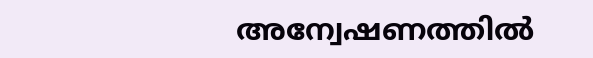അന്വേഷണത്തില്‍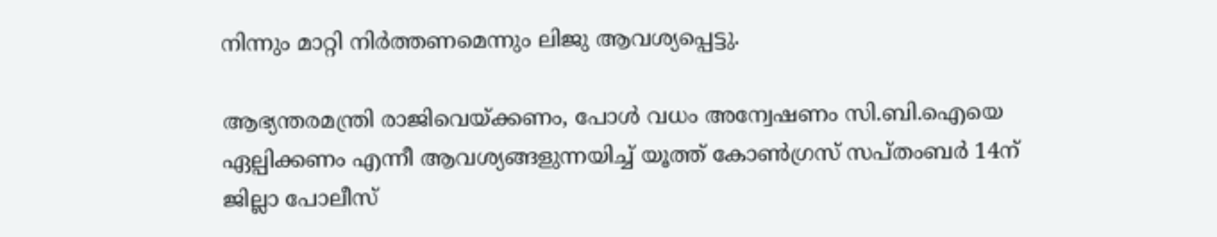നിന്നും മാറ്റി നിര്‍ത്തണമെന്നും ലിജു ആവശ്യപ്പെട്ടു.

ആഭ്യന്തരമന്ത്രി രാജിവെയ്ക്കണം, പോള്‍ വധം അന്വേഷണം സി.ബി.ഐയെ ഏല്പിക്കണം എന്നീ ആവശ്യങ്ങളുന്നയിച്ച് യൂത്ത് കോണ്‍ഗ്രസ് സപ്തംബര്‍ 14ന് ജില്ലാ പോലീസ്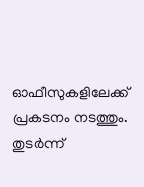ഓഫീസുകളിലേക്ക് പ്രകടനം നടത്തും. തുടര്‍ന്ന്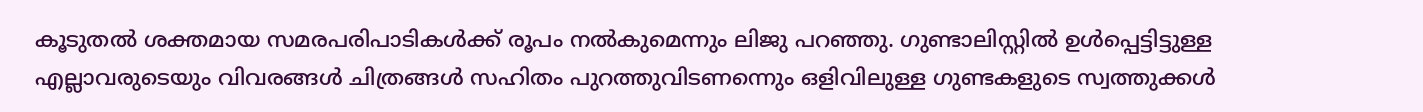കൂടുതല്‍ ശക്തമായ സമരപരിപാടികള്‍ക്ക് രൂപം നല്‍കുമെന്നും ലിജു പറഞ്ഞു. ഗുണ്ടാലിസ്റ്റില്‍ ഉള്‍പ്പെട്ടിട്ടുള്ള എല്ലാവരുടെയും വിവരങ്ങള്‍ ചിത്രങ്ങള്‍ സഹിതം പുറത്തുവിടണന്നെും ഒളിവിലുള്ള ഗുണ്ടകളുടെ സ്വത്തുക്കള്‍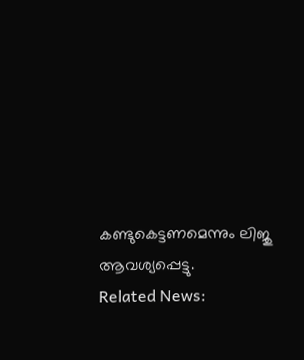കണ്ടുകെട്ടണമെന്നും ലിജു ആവശ്യപ്പെട്ടു.
Related News: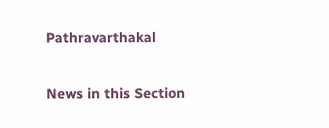Pathravarthakal

News in this Section